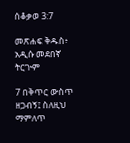ሰቆቃወ 3:7

መጽሐፍ ቅዱስ፥ አዲሱ መደበኛ ትርጒም

7 በቅጥር ውስጥ ዘጋብኝ፤ ስለዚህ ማምለጥ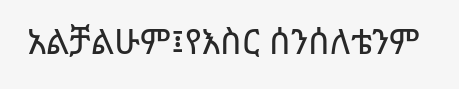አልቻልሁም፤የእስር ሰንሰለቴንም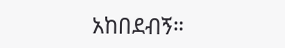አከበደብኝ።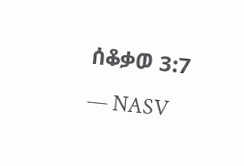ሰቆቃወ 3:7 — NASV